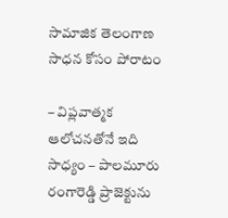సామాజిక తెలంగాణ సాధన కోసం పోరాటం

– విప్లవాత్మక ఆలోచనతోనే ఇది సాధ్యం – పాలమూరు రంగారెడ్డి ప్రాజెక్టును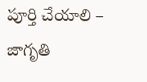పూర్తి చేయాలి – జాగృతి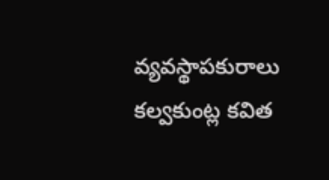వ్యవస్థాపకురాలు కల్వకుంట్ల కవిత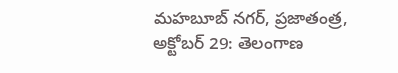మహబూబ్ నగర్, ప్రజాతంత్ర, అక్టోబర్ 29: తెలంగాణ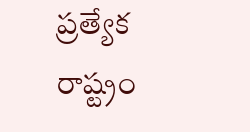ప్రత్యేక రాష్ట్రం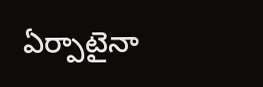ఏర్పాటైనా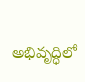అభివృద్ధిలో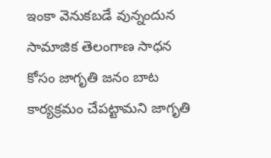ఇంకా వెనుకబడే వున్నందున సామాజిక తెలంగాణ సాధన కోసం జాగృతి జనం బాట కార్యక్రమం చేపట్టామని జాగృతి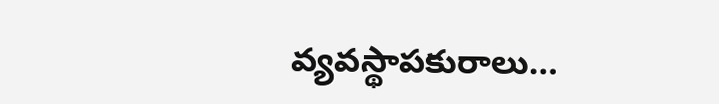వ్యవస్థాపకురాలు…